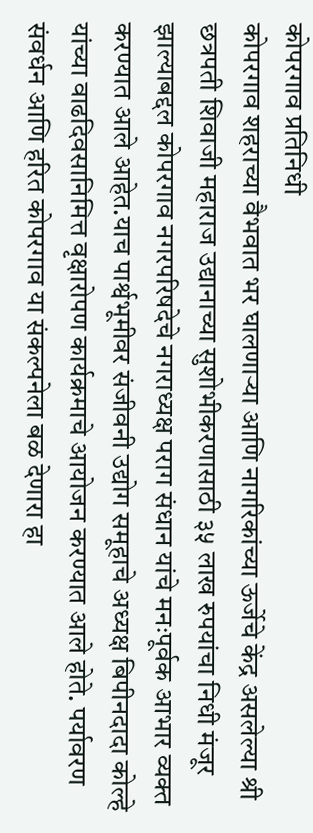कोपरगाव प्रतिनिधी
कोपरगाव शहराच्या वैभवात भर घालणाऱ्या आणि नागरिकांच्या ऊर्जेचे केंद्र असलेल्या श्री छत्रपती शिवाजी महाराज उद्यानाच्या सुशोभीकरणासाठी ३५ लाख रुपयांचा निधी मंजूर झाल्याबद्दल कोपरगाव नगरपरिषदेचे नगराध्यक्ष पराग संधान यांचे मनःपूर्वक आभार व्यक्त करण्यात आले आहेत.याच पार्श्वभूमीवर संजीवनी उद्योग समूहाचे अध्यक्ष बिपीनदादा कोल्हे यांच्या वाढदिवसानिमित्त वृक्षारोपण कार्यक्रमाचे आयोजन करण्यात आले होते. पर्यावरण संवर्धन आणि हरित कोपरगाव या संकल्पनेला बळ देणारा हा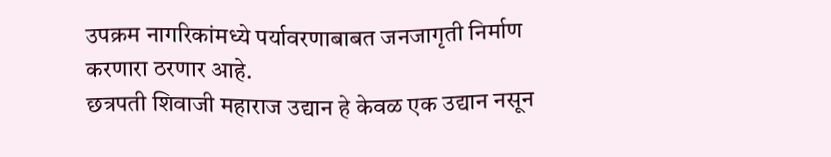उपक्रम नागरिकांमध्ये पर्यावरणाबाबत जनजागृती निर्माण करणारा ठरणार आहे.
छत्रपती शिवाजी महाराज उद्यान हे केवळ एक उद्यान नसून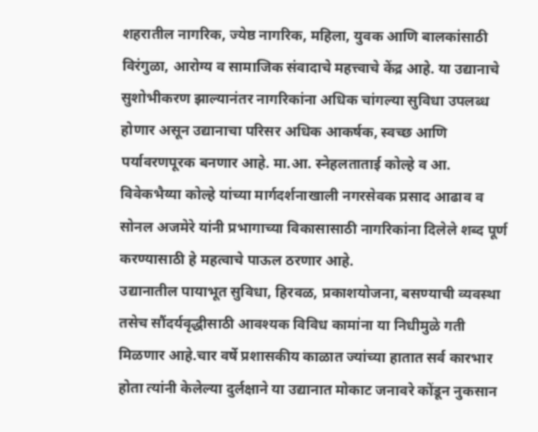शहरातील नागरिक, ज्येष्ठ नागरिक, महिला, युवक आणि बालकांसाठी विरंगुळा, आरोग्य व सामाजिक संवादाचे महत्त्वाचे केंद्र आहे. या उद्यानाचे सुशोभीकरण झाल्यानंतर नागरिकांना अधिक चांगल्या सुविधा उपलब्ध होणार असून उद्यानाचा परिसर अधिक आकर्षक, स्वच्छ आणि पर्यावरणपूरक बनणार आहे. मा.आ. स्नेहलताताई कोल्हे व आ. विवेकभैय्या कोल्हे यांच्या मार्गदर्शनाखाली नगरसेवक प्रसाद आढाव व सोनल अजमेरे यांनी प्रभागाच्या विकासासाठी नागरिकांना दिलेले शब्द पूर्ण करण्यासाठी हे महत्वाचे पाऊल ठरणार आहे.
उद्यानातील पायाभूत सुविधा, हिरवळ, प्रकाशयोजना, बसण्याची व्यवस्था तसेच सौंदर्यवृद्धीसाठी आवश्यक विविध कामांना या निधीमुळे गती मिळणार आहे.चार वर्षे प्रशासकीय काळात ज्यांच्या हातात सर्व कारभार होता त्यांनी केलेल्या दुर्लक्षाने या उद्यानात मोकाट जनावरे कोंडून नुकसान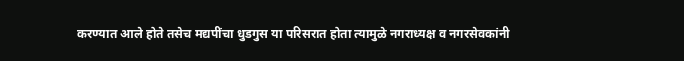करण्यात आले होते तसेच मद्यपींचा धुडगुस या परिसरात होता त्यामुळे नगराध्यक्ष व नगरसेवकांनी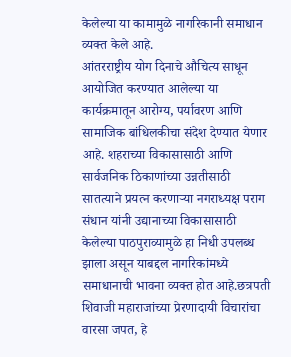केलेल्या या कामामुळे नागरिकानी समाधान व्यक्त केले आहे.
आंतरराष्ट्रीय योग दिनाचे औचित्य साधून आयोजित करण्यात आलेल्या या कार्यक्रमातून आरोग्य, पर्यावरण आणि सामाजिक बांधिलकीचा संदेश देण्यात येणार आहे. शहराच्या विकासासाठी आणि सार्वजनिक ठिकाणांच्या उन्नतीसाठी सातत्याने प्रयत्न करणाऱ्या नगराध्यक्ष पराग संधान यांनी उद्यानाच्या विकासासाठी केलेल्या पाठपुराव्यामुळे हा निधी उपलब्ध झाला असून याबद्दल नागरिकांमध्ये समाधानाची भावना व्यक्त होत आहे.छत्रपती शिवाजी महाराजांच्या प्रेरणादायी विचारांचा वारसा जपत, हे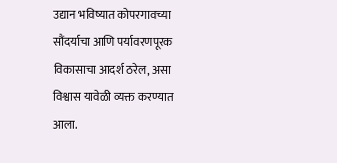उद्यान भविष्यात कोपरगावच्या सौंदर्याचा आणि पर्यावरणपूरक विकासाचा आदर्श ठरेल, असा विश्वास यावेळी व्यक्त करण्यात आला.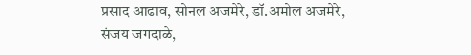प्रसाद आढाव, सोनल अजमेरे, डॉ.अमोल अजमेरे, संजय जगदाळे,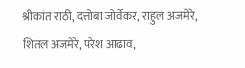श्रीकांत राठी, दत्तोबा जोर्वेकर, राहुल अजमेरे, शितल अजमेरे, परेश आढाव,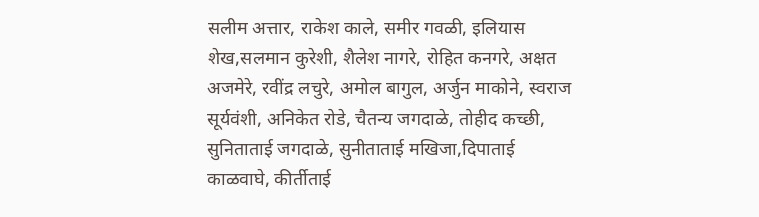सलीम अत्तार, राकेश काले, समीर गवळी, इलियास शेख,सलमान कुरेशी, शैलेश नागरे, रोहित कनगरे, अक्षत अजमेरे, रवींद्र लचुरे, अमोल बागुल, अर्जुन माकोने, स्वराज सूर्यवंशी, अनिकेत रोडे, चैतन्य जगदाळे, तोहीद कच्छी, सुनिताताई जगदाळे, सुनीताताई मखिजा,दिपाताई काळवाघे, कीर्तीताई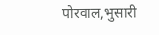पोरवाल,भुसारी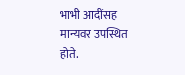भाभी आदींसह मान्यवर उपस्थित होते.